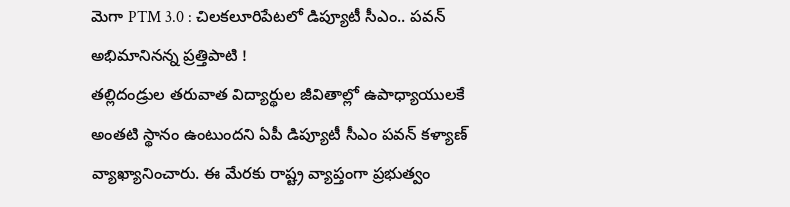మెగా PTM 3.0 : చిలకలూరిపేటలో డిప్యూటీ సీఎం.. పవన్ అభిమానినన్న ప్రత్తిపాటి !
తల్లిదండ్రుల తరువాత విద్యార్థుల జీవితాల్లో ఉపాధ్యాయులకే అంతటి స్థానం ఉంటుందని ఏపీ డిప్యూటీ సీఎం పవన్ కళ్యాణ్ వ్యాఖ్యానించారు. ఈ మేరకు రాష్ట్ర వ్యాప్తంగా ప్రభుత్వం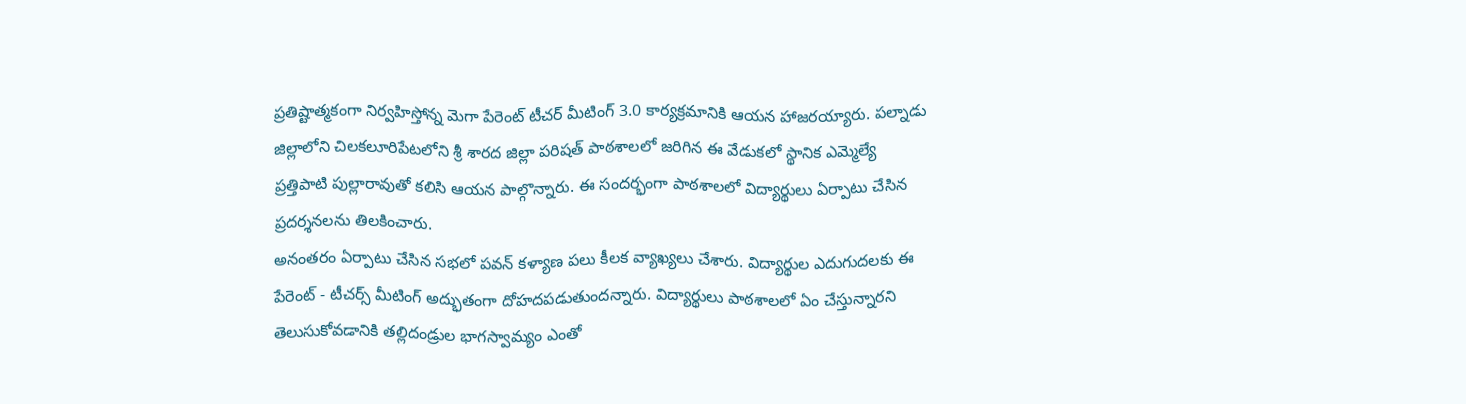ప్రతిష్టాత్మకంగా నిర్వహిస్తోన్న మెగా పేరెంట్ టీచర్ మీటింగ్ 3.0 కార్యక్రమానికి ఆయన హాజరయ్యారు. పల్నాడు జిల్లాలోని చిలకలూరిపేటలోని శ్రీ శారద జిల్లా పరిషత్ పాఠశాలలో జరిగిన ఈ వేడుకలో స్థానిక ఎమ్మెల్యే ప్రత్తిపాటి పుల్లారావుతో కలిసి ఆయన పాల్గొన్నారు. ఈ సందర్భంగా పాఠశాలలో విద్యార్థులు ఏర్పాటు చేసిన ప్రదర్శనలను తిలకించారు.
అనంతరం ఏర్పాటు చేసిన సభలో పవన్ కళ్యాణ పలు కీలక వ్యాఖ్యలు చేశారు. విద్యార్థుల ఎదుగుదలకు ఈ పేరెంట్ - టీచర్స్ మీటింగ్ అద్భుతంగా దోహదపడుతుందన్నారు. విద్యార్థులు పాఠశాలలో ఏం చేస్తున్నారని తెలుసుకోవడానికి తల్లిదండ్రుల భాగస్వామ్యం ఎంతో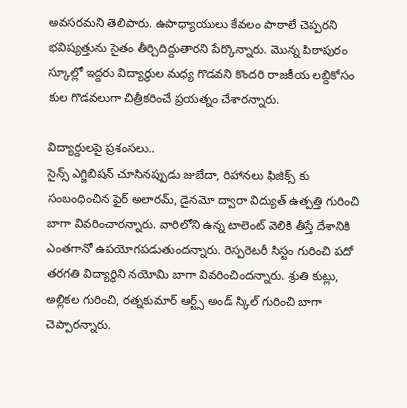అవసరమని తెలిపారు. ఉపాధ్యాయులు కేవలం పాఠాలే చెప్పరని భవిష్యత్తును సైతం తీర్చిదిద్దుతారని పేర్కొన్నారు. మొన్న పిఠాపురం స్కూల్లో ఇద్దరు విద్యార్థుల మధ్య గొడవని కొందరి రాజకీయ లబ్దికోసం కుల గొడవలుగా చిత్రీకరించే ప్రయత్నం చేశారన్నారు.

విద్యార్దులపై ప్రశంసలు..
సైన్స్ ఎగ్జిబిషన్ చూసినప్పుడు జుబేదా, రిహానలు ఫిజిక్స్ కు సంబంధించిన ఫైర్ అలారమ్, డైనమో ద్వారా విద్యుత్ ఉత్పత్తి గురించి బాగా వివరించారన్నారు. వారిలోని ఉన్న టాలెంట్ వెలికి తీస్తే దేశానికి ఎంతగానో ఉపయోగపడుతుందన్నారు. రెస్పరెటరీ సిస్టం గురించి పదో తరగతి విద్యార్థిని నయోమి బాగా వివరించిందన్నారు. శ్రుతి కుట్లు, అల్లికల గురించి, రత్నకుమార్ ఆర్ట్స్ అండ్ స్కిల్ గురించి బాగా చెప్పారన్నారు.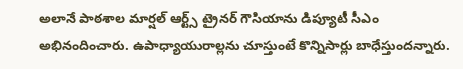అలానే పాఠశాల మార్షల్ ఆర్ట్స్ ట్రైనర్ గౌసియాను డిప్యూటీ సీఎం అభినందించారు. ఉపాధ్యాయురాల్లను చూస్తుంటే కొన్నిసార్లు బాధేస్తుందన్నారు.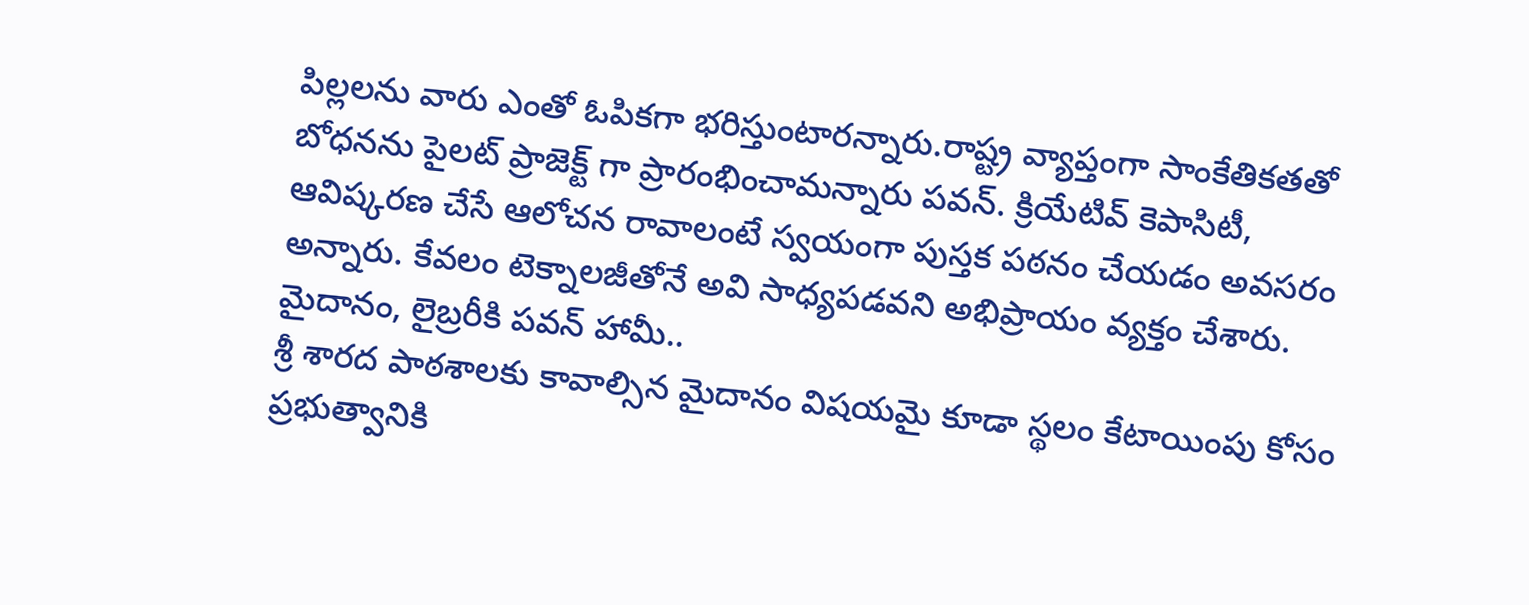పిల్లలను వారు ఎంతో ఓపికగా భరిస్తుంటారన్నారు.రాష్ట్ర వ్యాప్తంగా సాంకేతికతతో బోధనను పైలట్ ప్రాజెక్ట్ గా ప్రారంభించామన్నారు పవన్. క్రియేటివ్ కెపాసిటీ, ఆవిష్కరణ చేసే ఆలోచన రావాలంటే స్వయంగా పుస్తక పఠనం చేయడం అవసరం అన్నారు. కేవలం టెక్నాలజీతోనే అవి సాధ్యపడవని అభిప్రాయం వ్యక్తం చేశారు.
మైదానం, లైబ్రరీకి పవన్ హామీ..
శ్రీ శారద పాఠశాలకు కావాల్సిన మైదానం విషయమై కూడా స్థలం కేటాయింపు కోసం ప్రభుత్వానికి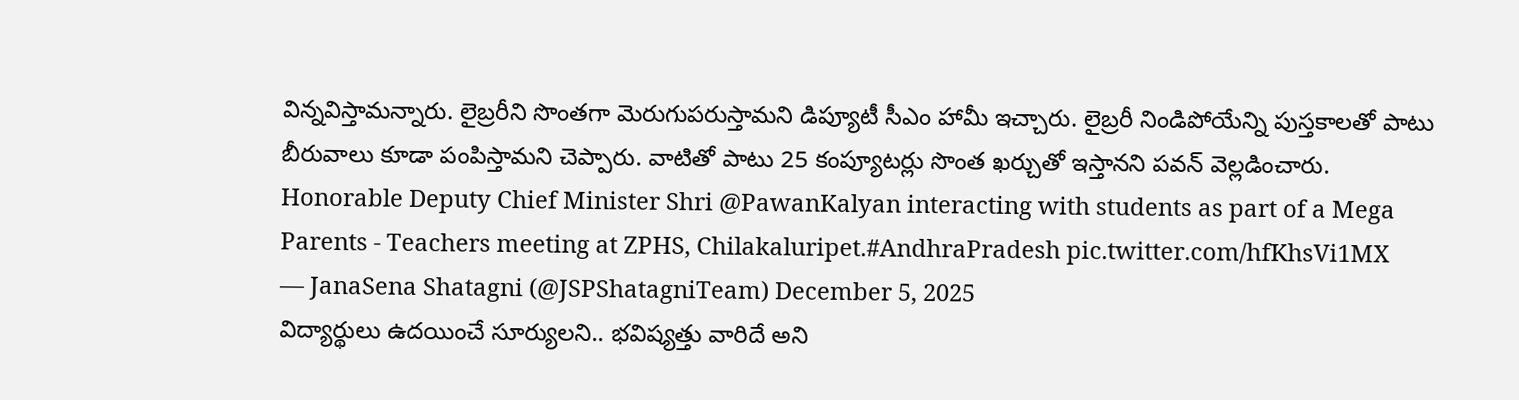విన్నవిస్తామన్నారు. లైబ్రరీని సొంతగా మెరుగుపరుస్తామని డిప్యూటీ సీఎం హామీ ఇచ్చారు. లైబ్రరీ నిండిపోయేన్ని పుస్తకాలతో పాటు బీరువాలు కూడా పంపిస్తామని చెప్పారు. వాటితో పాటు 25 కంప్యూటర్లు సొంత ఖర్చుతో ఇస్తానని పవన్ వెల్లడించారు.
Honorable Deputy Chief Minister Shri @PawanKalyan interacting with students as part of a Mega Parents - Teachers meeting at ZPHS, Chilakaluripet.#AndhraPradesh pic.twitter.com/hfKhsVi1MX
— JanaSena Shatagni (@JSPShatagniTeam) December 5, 2025
విద్యార్థులు ఉదయించే సూర్యులని.. భవిష్యత్తు వారిదే అని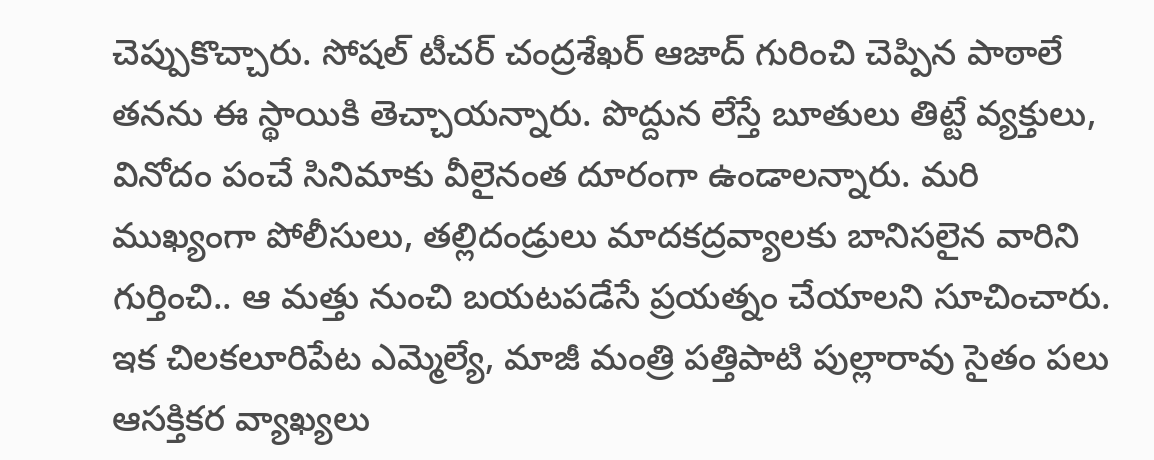చెప్పుకొచ్చారు. సోషల్ టీచర్ చంద్రశేఖర్ ఆజాద్ గురించి చెప్పిన పాఠాలే తనను ఈ స్థాయికి తెచ్చాయన్నారు. పొద్దున లేస్తే బూతులు తిట్టే వ్యక్తులు, వినోదం పంచే సినిమాకు వీలైనంత దూరంగా ఉండాలన్నారు. మరి ముఖ్యంగా పోలీసులు, తల్లిదండ్రులు మాదకద్రవ్యాలకు బానిసలైన వారిని గుర్తించి.. ఆ మత్తు నుంచి బయటపడేసే ప్రయత్నం చేయాలని సూచించారు.
ఇక చిలకలూరిపేట ఎమ్మెల్యే, మాజీ మంత్రి పత్తిపాటి పుల్లారావు సైతం పలు ఆసక్తికర వ్యాఖ్యలు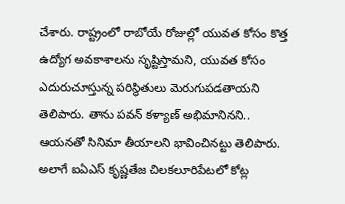చేశారు. రాష్ట్రంలో రాబోయే రోజుల్లో యువత కోసం కొత్త ఉద్యోగ అవకాశాలను సృష్టిస్తామని, యువత కోసం ఎదురుచూస్తున్న పరిస్థితులు మెరుగుపడతాయని తెలిపారు. తాను పవన్ కళ్యాణ్ అభిమానినని.. ఆయనతో సినిమా తీయాలని భావించినట్టు తెలిపారు. అలాగే ఐఏఎస్ కృష్ణతేజ చిలకలూరిపేటలో కోట్ల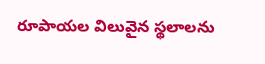రూపాయల విలువైన స్థలాలను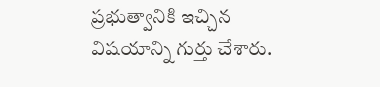ప్రభుత్వానికి ఇచ్చిన విషయాన్ని గుర్తు చేశారు.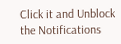Click it and Unblock the Notifications